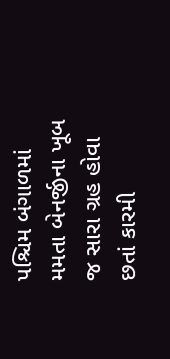પશ્ચિમ બંગાળમાં મમતા બેનર્જીના ખૂબ જ સારા ગ્રહ હોવા છતાં કારમી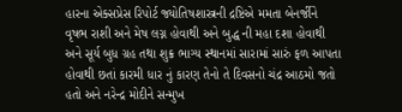હારના એક્સપ્રેસ રિપોર્ટ જ્યોતિષશાસ્ત્રની દ્રષ્ટિએ મમતા બેનર્જીને વૃષભ રાશી અને મેષ લગ્ન હોવાથી અને બુદ્ધ ની મહા દશા હોવાથી અને સૂર્ય બુધ ગ્રહ તથા શુક્ર ભાગ્ય સ્થાનમાં સારામાં સારું ફળ આપતા હોવાથી છતાં કારમી ધાર નું કારણ તેનો તે દિવસનો ચંદ્ર આઠમો જતો હતો અને નરેન્દ્ર મોદીને સન્મુખ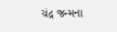ચંદ્ર જન્મના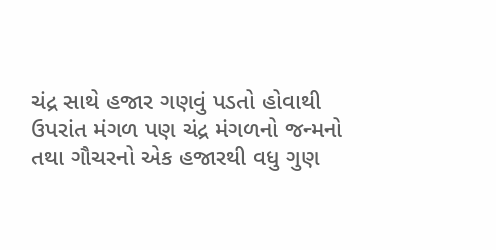ચંદ્ર સાથે હજાર ગણવું પડતો હોવાથી ઉપરાંત મંગળ પણ ચંદ્ર મંગળનો જન્મનો તથા ગૌચરનો એક હજારથી વધુ ગુણ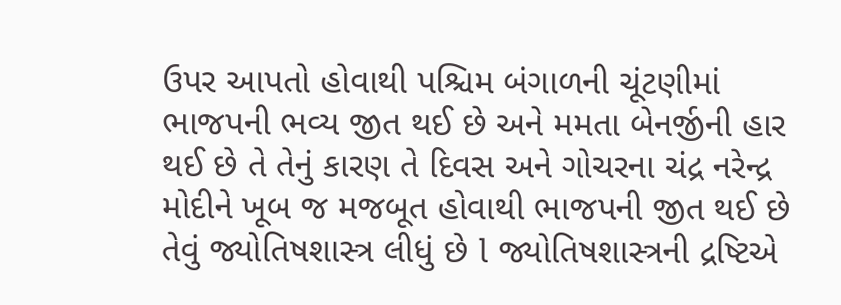ઉપર આપતો હોવાથી પશ્ચિમ બંગાળની ચૂંટણીમાં ભાજપની ભવ્ય જીત થઈ છે અને મમતા બેનર્જીની હાર થઈ છે તે તેનું કારણ તે દિવસ અને ગોચરના ચંદ્ર નરેન્દ્ર મોદીને ખૂબ જ મજબૂત હોવાથી ભાજપની જીત થઈ છે તેવું જ્યોતિષશાસ્ત્ર લીધું છે l જ્યોતિષશાસ્ત્રની દ્રષ્ટિએ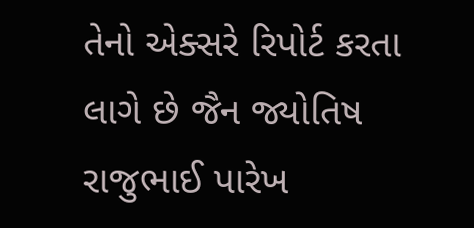તેનો એક્સરે રિપોર્ટ કરતા લાગે છે જૈન જ્યોતિષ રાજુભાઈ પારેખ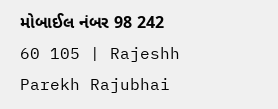મોબાઈલ નંબર 98 242 60 105 | Rajeshh Parekh Rajubhai